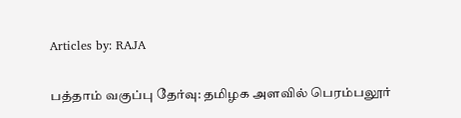Articles by: RAJA

பத்தாம் வகுப்பு தேர்வு: தமிழக அளவில் பெரம்பலூர்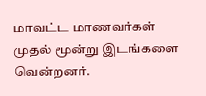மாவட்ட மாணவர்கள் முதல் மூன்று இடங்களை வென்றனர்.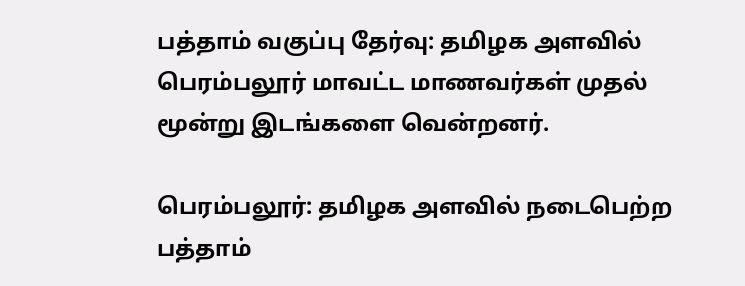பத்தாம் வகுப்பு தேர்வு: தமிழக அளவில் பெரம்பலூர் மாவட்ட மாணவர்கள் முதல் மூன்று இடங்களை வென்றனர்.

பெரம்பலூர்: தமிழக அளவில் நடைபெற்ற பத்தாம்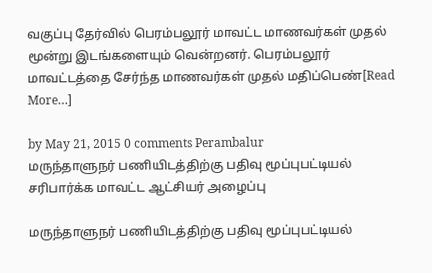வகுப்பு தேர்வில் பெரம்பலூர் மாவட்ட மாணவர்கள் முதல் மூன்று இடங்களையும் வென்றனர். பெரம்பலூர் மாவட்டத்தை சேர்ந்த மாணவர்கள் முதல் மதிப்பெண்[Read More…]

by May 21, 2015 0 comments Perambalur
மருந்தாளுநர் பணியிடத்திற்கு பதிவு மூப்புபட்டியல் சரிபார்க்க மாவட்ட ஆட்சியர் அழைப்பு

மருந்தாளுநர் பணியிடத்திற்கு பதிவு மூப்புபட்டியல்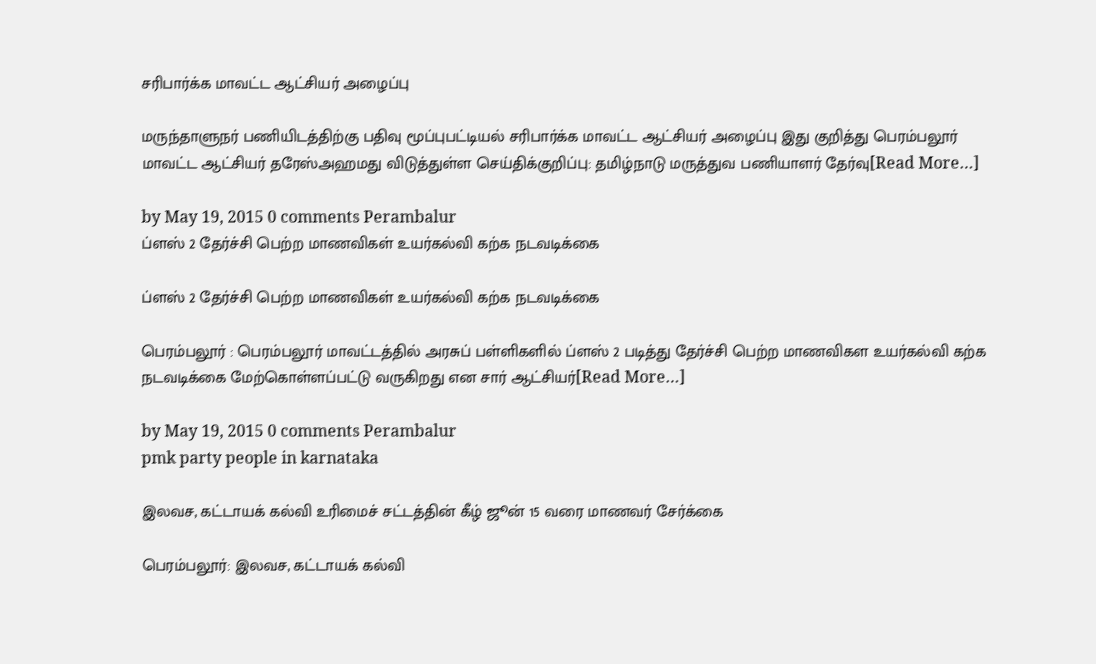சரிபார்க்க மாவட்ட ஆட்சியர் அழைப்பு

மருந்தாளுநர் பணியிடத்திற்கு பதிவு மூப்புபட்டியல் சரிபார்க்க மாவட்ட ஆட்சியர் அழைப்பு இது குறித்து பெரம்பலூர் மாவட்ட ஆட்சியர் தரேஸ்அஹமது விடுத்துள்ள செய்திக்குறிப்பு: தமிழ்நாடு மருத்துவ பணியாளர் தேர்வு[Read More…]

by May 19, 2015 0 comments Perambalur
ப்ளஸ் 2 தேர்ச்சி பெற்ற மாணவிகள் உயர்கல்வி கற்க நடவடிக்கை

ப்ளஸ் 2 தேர்ச்சி பெற்ற மாணவிகள் உயர்கல்வி கற்க நடவடிக்கை

பெரம்பலூர் : பெரம்பலூர் மாவட்டத்தில் அரசுப் பள்ளிகளில் ப்ளஸ் 2 படித்து தேர்ச்சி பெற்ற மாணவிகள உயர்கல்வி கற்க நடவடிக்கை மேற்கொள்ளப்பட்டு வருகிறது என சார் ஆட்சியர்[Read More…]

by May 19, 2015 0 comments Perambalur
pmk party people in karnataka

இலவச, கட்டாயக் கல்வி உரிமைச் சட்டத்தின் கீழ் ஜூன் 15 வரை மாணவர் சேர்க்கை

பெரம்பலூர்: இலவச, கட்டாயக் கல்வி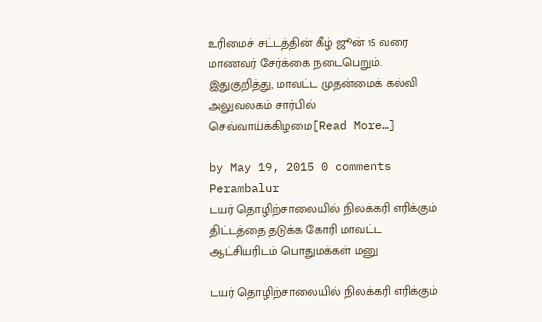உரிமைச் சட்டத்தின் கீழ் ஜூன் 15 வரை மாணவர் சேர்க்கை நடைபெறும். இதுகுறித்து, மாவட்ட முதன்மைக் கல்வி அலுவலகம் சார்பில் செவ்வாய்க்கிழமை[Read More…]

by May 19, 2015 0 comments Perambalur
டயர் தொழிற்சாலையில் நிலக்கரி எரிக்கும் திட்டத்தை தடுக்க கோரி மாவட்ட ஆட்சியரிடம் பொதுமக்கள் மனு

டயர் தொழிற்சாலையில் நிலக்கரி எரிக்கும்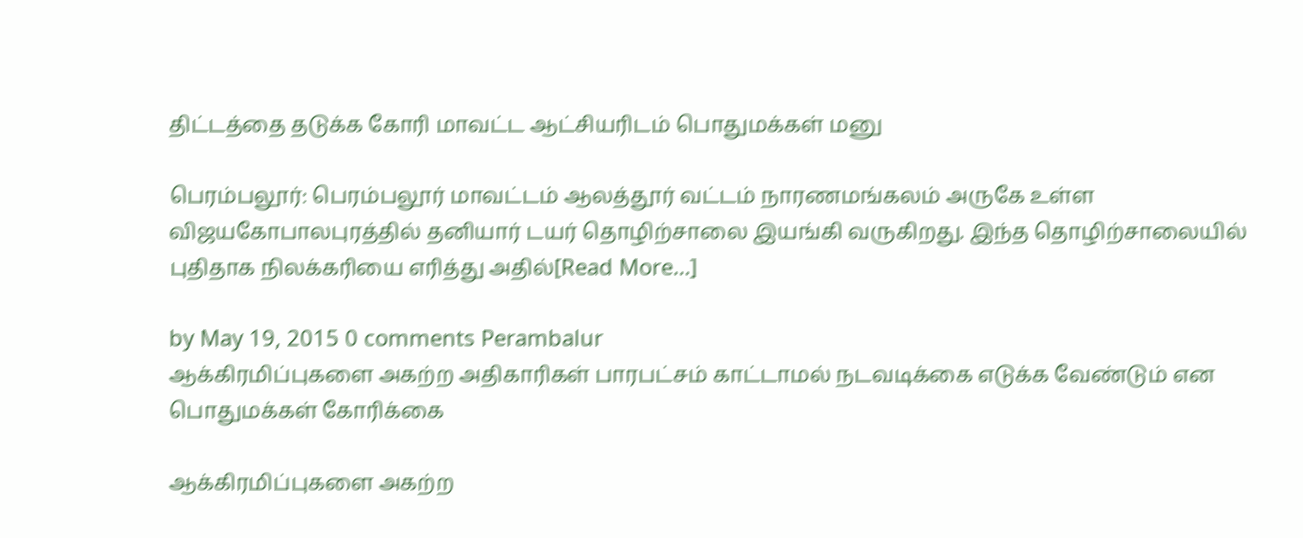திட்டத்தை தடுக்க கோரி மாவட்ட ஆட்சியரிடம் பொதுமக்கள் மனு

பெரம்பலூர்: பெரம்பலூர் மாவட்டம் ஆலத்தூர் வட்டம் நாரணமங்கலம் அருகே உள்ள விஜயகோபாலபுரத்தில் தனியார் டயர் தொழிற்சாலை இயங்கி வருகிறது. இந்த தொழிற்சாலையில் புதிதாக நிலக்கரியை எரித்து அதில்[Read More…]

by May 19, 2015 0 comments Perambalur
ஆக்கிரமிப்புகளை அகற்ற அதிகாரிகள் பாரபட்சம் காட்டாமல் நடவடிக்கை எடுக்க வேண்டும் என பொதுமக்கள் கோரிக்கை

ஆக்கிரமிப்புகளை அகற்ற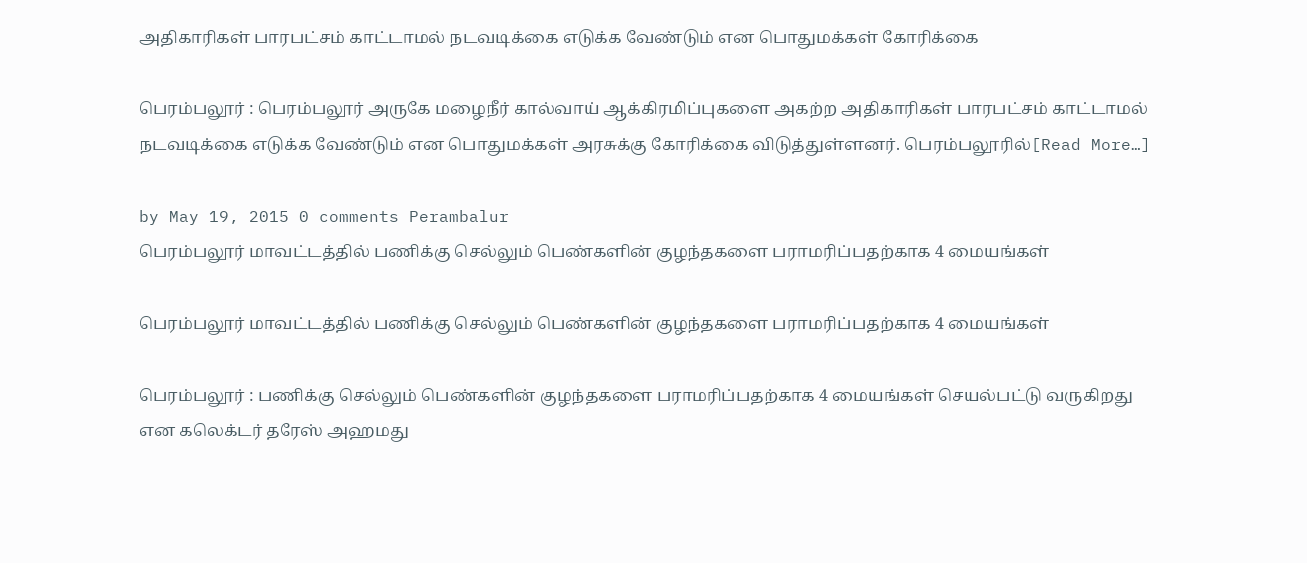அதிகாரிகள் பாரபட்சம் காட்டாமல் நடவடிக்கை எடுக்க வேண்டும் என பொதுமக்கள் கோரிக்கை

பெரம்பலூர் : பெரம்பலூர் அருகே மழைநீர் கால்வாய் ஆக்கிரமிப்புகளை அகற்ற அதிகாரிகள் பாரபட்சம் காட்டாமல் நடவடிக்கை எடுக்க வேண்டும் என பொதுமக்கள் அரசுக்கு கோரிக்கை விடுத்துள்ளனர். பெரம்பலூரில்[Read More…]

by May 19, 2015 0 comments Perambalur
பெரம்பலூர் மாவட்டத்தில் பணிக்கு செல்லும் பெண்களின் குழந்தகளை பராமரிப்பதற்காக 4 மையங்கள்

பெரம்பலூர் மாவட்டத்தில் பணிக்கு செல்லும் பெண்களின் குழந்தகளை பராமரிப்பதற்காக 4 மையங்கள்

பெரம்பலூர் : பணிக்கு செல்லும் பெண்களின் குழந்தகளை பராமரிப்பதற்காக 4 மையங்கள் செயல்பட்டு வருகிறது என கலெக்டர் தரேஸ் அஹமது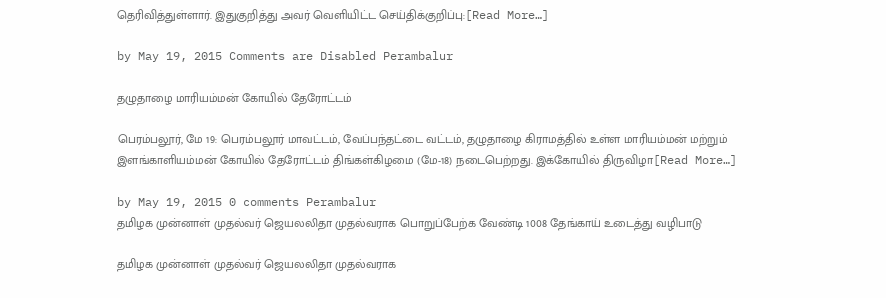தெரிவித்துள்ளார். இதுகுறித்து அவர் வெளியிட்ட செய்திக்குறிப்பு:[Read More…]

by May 19, 2015 Comments are Disabled Perambalur

தழுதாழை மாரியம்மன் கோயில் தேரோட்டம்

பெரம்பலூர், மே 19: பெரம்பலூர் மாவட்டம், வேப்பந்தட்டை வட்டம், தழுதாழை கிராமத்தில் உள்ள மாரியம்மன் மற்றும் இளங்காளியம்மன் கோயில் தேரோட்டம் திங்கள்கிழமை (மே-18) நடைபெற்றது. இக்கோயில் திருவிழா[Read More…]

by May 19, 2015 0 comments Perambalur
தமிழக முன்னாள் முதல்வர் ஜெயலலிதா முதல்வராக பொறுப்பேற்க வேண்டி 1008 தேங்காய் உடைத்து வழிபாடு

தமிழக முன்னாள் முதல்வர் ஜெயலலிதா முதல்வராக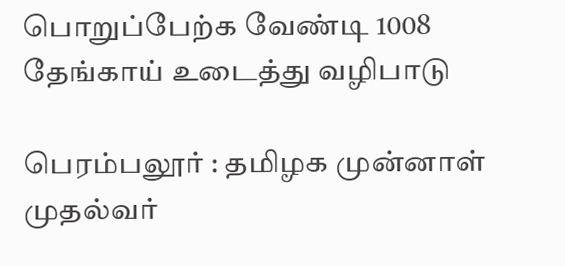பொறுப்பேற்க வேண்டி 1008 தேங்காய் உடைத்து வழிபாடு

பெரம்பலூர் : தமிழக முன்னாள் முதல்வர்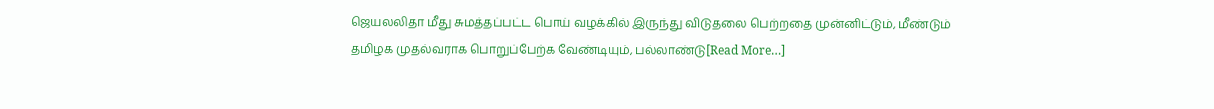ஜெயலலிதா மீது சுமத்தப்பட்ட பொய் வழக்கில் இருந்து விடுதலை பெற்றதை முன்னிட்டும், மீண்டும் தமிழக முதல்வராக பொறுப்பேற்க வேண்டியும், பல்லாண்டு[Read More…]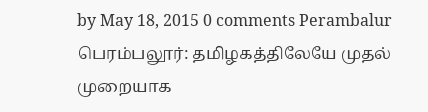by May 18, 2015 0 comments Perambalur
பெரம்பலூர்: தமிழகத்திலேயே முதல் முறையாக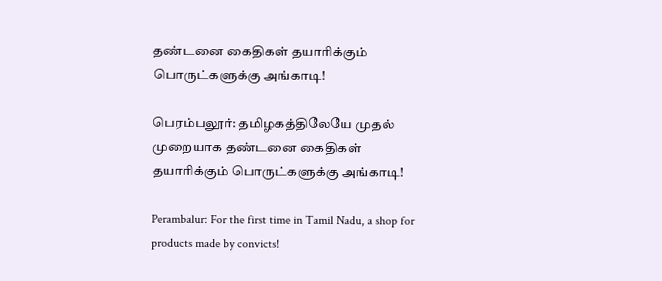தண்டனை கைதிகள் தயாரிக்கும் பொருட்களுக்கு அங்காடி!

பெரம்பலூர்: தமிழகத்திலேயே முதல் முறையாக தண்டனை கைதிகள் தயாரிக்கும் பொருட்களுக்கு அங்காடி!

Perambalur: For the first time in Tamil Nadu, a shop for products made by convicts!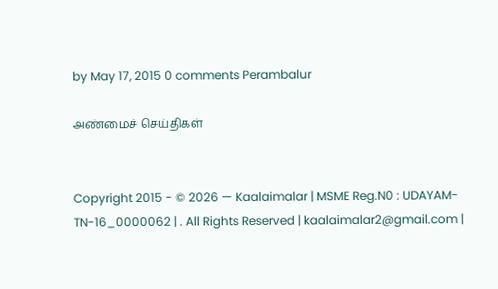by May 17, 2015 0 comments Perambalur

அண்மைச் செய்திகள்


Copyright 2015 - © 2026 — Kaalaimalar | MSME Reg.N0 : UDAYAM-TN-16_0000062 | . All Rights Reserved | kaalaimalar2@gmail.com |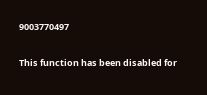9003770497

This function has been disabled for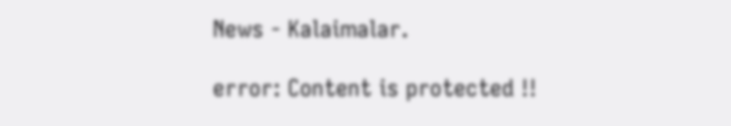News - Kalaimalar.

error: Content is protected !!